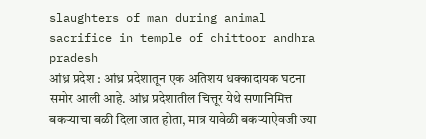slaughters of man during animal sacrifice in temple of chittoor andhra pradesh
आंध्र प्रदेश : आंध्र प्रदेशातून एक अतिशय धक्कादायक घटना समोर आली आहे. आंध्र प्रदेशातील चित्तूर येथे सणानिमित्त बकऱ्याचा बळी दिला जात होता, मात्र यावेळी बकऱ्याऐवजी ज्या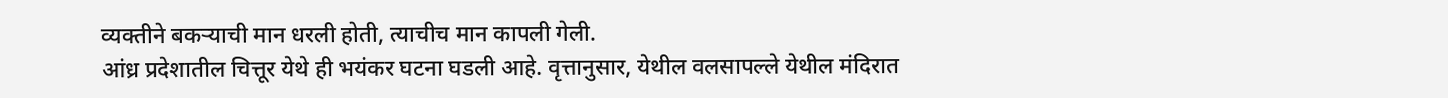व्यक्तीने बकऱ्याची मान धरली होती, त्याचीच मान कापली गेली.
आंध्र प्रदेशातील चित्तूर येथे ही भयंकर घटना घडली आहे. वृत्तानुसार, येथील वलसापल्ले येथील मंदिरात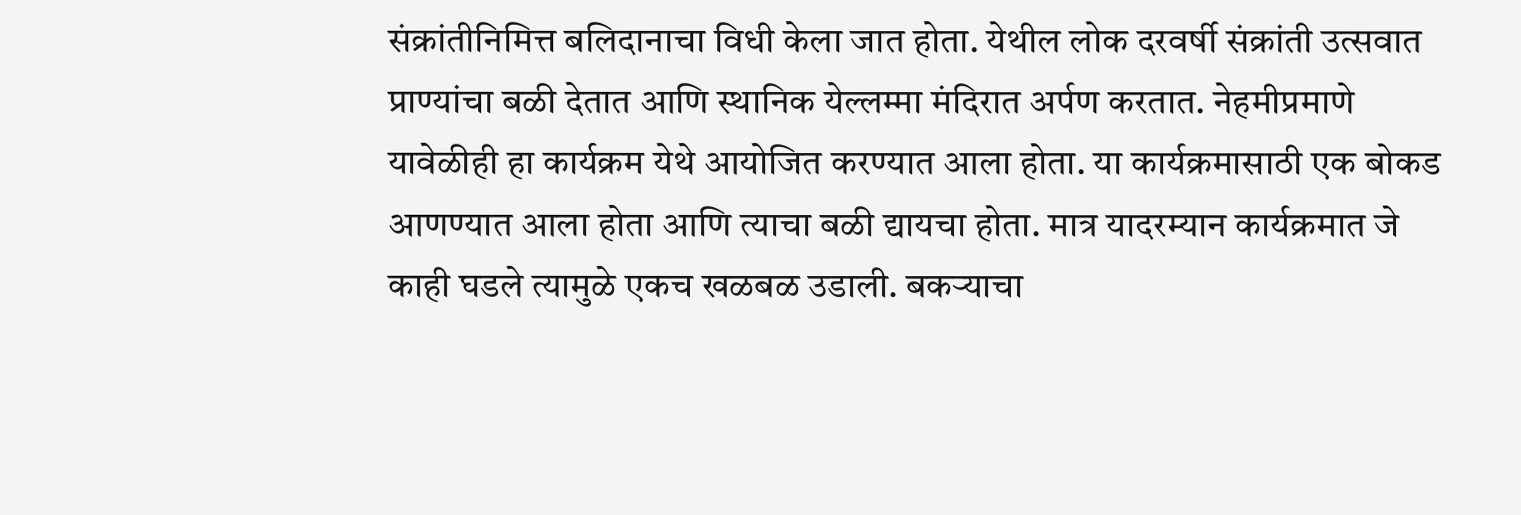संक्रांतीनिमित्त बलिदानाचा विधी केला जात होता. येथील लोक दरवर्षी संक्रांती उत्सवात प्राण्यांचा बळी देतात आणि स्थानिक येल्लम्मा मंदिरात अर्पण करतात. नेहमीप्रमाणे यावेळीही हा कार्यक्रम येथे आयोजित करण्यात आला होता. या कार्यक्रमासाठी एक बोकड आणण्यात आला होता आणि त्याचा बळी द्यायचा होता. मात्र यादरम्यान कार्यक्रमात जे काही घडले त्यामुळे एकच खळबळ उडाली. बकऱ्याचा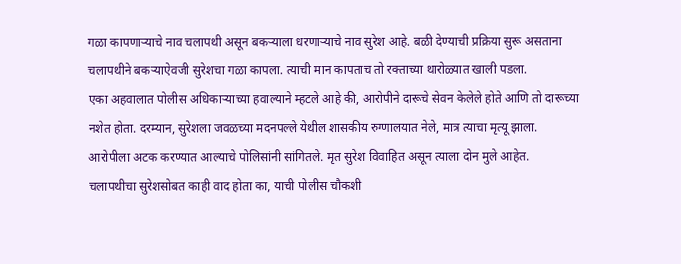गळा कापणाऱ्याचे नाव चलापथी असून बकऱ्याला धरणाऱ्याचे नाव सुरेश आहे. बळी देण्याची प्रक्रिया सुरू असताना चलापथीने बकऱ्याऐवजी सुरेशचा गळा कापला. त्याची मान कापताच तो रक्ताच्या थारोळ्यात खाली पडला.
एका अहवालात पोलीस अधिकाऱ्याच्या हवाल्याने म्हटले आहे की, आरोपीने दारूचे सेवन केलेले होते आणि तो दारूच्या नशेत होता. दरम्यान, सुरेशला जवळच्या मदनपल्ले येथील शासकीय रुग्णालयात नेले, मात्र त्याचा मृत्यू झाला. आरोपीला अटक करण्यात आल्याचे पोलिसांनी सांगितले. मृत सुरेश विवाहित असून त्याला दोन मुले आहेत. चलापथीचा सुरेशसोबत काही वाद होता का, याची पोलीस चौकशी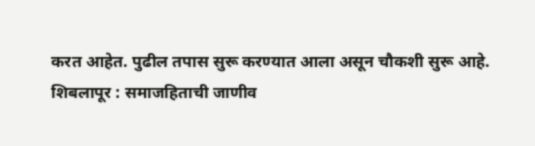करत आहेत. पुढील तपास सुरू करण्यात आला असून चौकशी सुरू आहे.
शिबलापूर : समाजहिताची जाणीव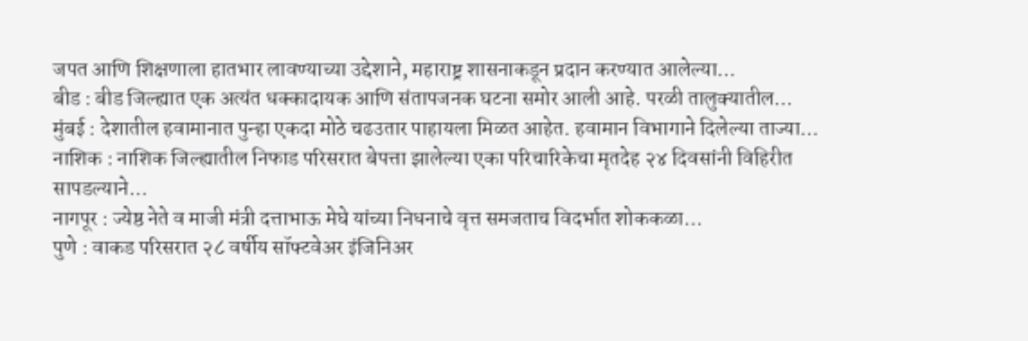जपत आणि शिक्षणाला हातभार लावण्याच्या उद्देशाने, महाराष्ट्र शासनाकडून प्रदान करण्यात आलेल्या…
बीड : बीड जिल्ह्यात एक अत्यंत धक्कादायक आणि संतापजनक घटना समोर आली आहे. परळी तालुक्यातील…
मुंबई : देशातील हवामानात पुन्हा एकदा मोठे चढउतार पाहायला मिळत आहेत. हवामान विभागाने दिलेल्या ताज्या…
नाशिक : नाशिक जिल्ह्यातील निफाड परिसरात बेपत्ता झालेल्या एका परिचारिकेचा मृतदेह २४ दिवसांनी विहिरीत सापडल्याने…
नागपूर : ज्येष्ठ नेते व माजी मंत्री दत्ताभाऊ मेघे यांच्या निधनाचे वृत्त समजताच विदर्भात शोककळा…
पुणे : वाकड परिसरात २८ वर्षीय सॉफ्टवेअर इंजिनिअर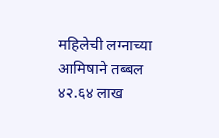महिलेची लग्नाच्या आमिषाने तब्बल ४२.६४ लाख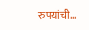रुपयांची…